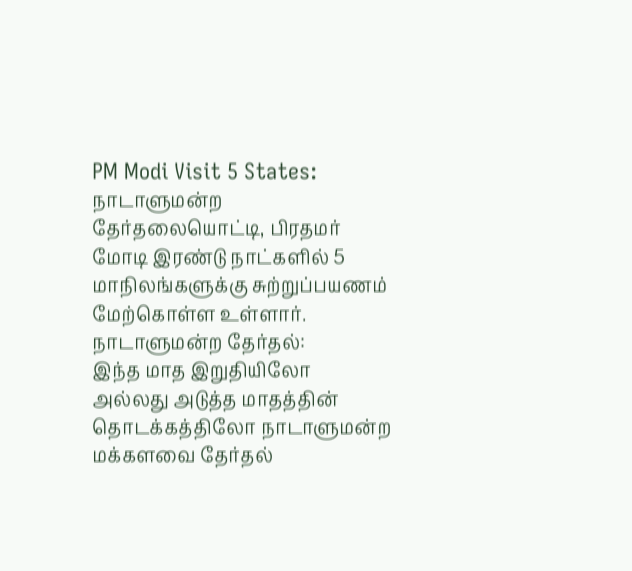PM Modi Visit 5 States: நாடாளுமன்ற தேர்தலையொட்டி, பிரதமர் மோடி இரண்டு நாட்களில் 5 மாநிலங்களுக்கு சுற்றுப்பயணம் மேற்கொள்ள உள்ளார்.
நாடாளுமன்ற தேர்தல்:
இந்த மாத இறுதியிலோ அல்லது அடுத்த மாதத்தின் தொடக்கத்திலோ நாடாளுமன்ற மக்களவை தேர்தல்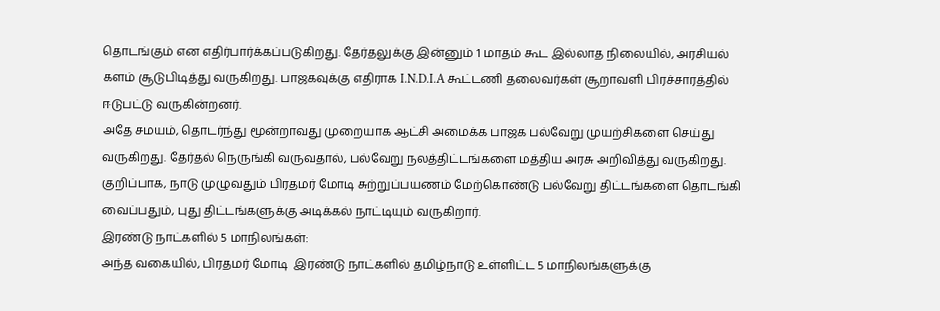தொடங்கும் என எதிர்பார்க்கப்படுகிறது. தேர்தலுக்கு இன்னும் 1 மாதம் கூட இல்லாத நிலையில், அரசியல் களம் சூடுபிடித்து வருகிறது. பாஜகவுக்கு எதிராக I.N.D.I.A கூட்டணி தலைவர்கள் சூறாவளி பிரச்சாரத்தில் ஈடுபட்டு வருகின்றனர்.
அதே சமயம், தொடர்ந்து மூன்றாவது முறையாக ஆட்சி அமைக்க பாஜக பல்வேறு முயற்சிகளை செய்து வருகிறது. தேர்தல் நெருங்கி வருவதால், பல்வேறு நலத்திட்டங்களை மத்திய அரசு அறிவித்து வருகிறது. குறிப்பாக, நாடு முழுவதும் பிரதமர் மோடி சுற்றுப்பயணம் மேற்கொண்டு பல்வேறு திட்டங்களை தொடங்கி வைப்பதும், புது திட்டங்களுக்கு அடிக்கல் நாட்டியும் வருகிறார்.
இரண்டு நாட்களில் 5 மாநிலங்கள்:
அந்த வகையில், பிரதமர் மோடி  இரண்டு நாட்களில் தமிழ்நாடு உள்ளிட்ட 5 மாநிலங்களுக்கு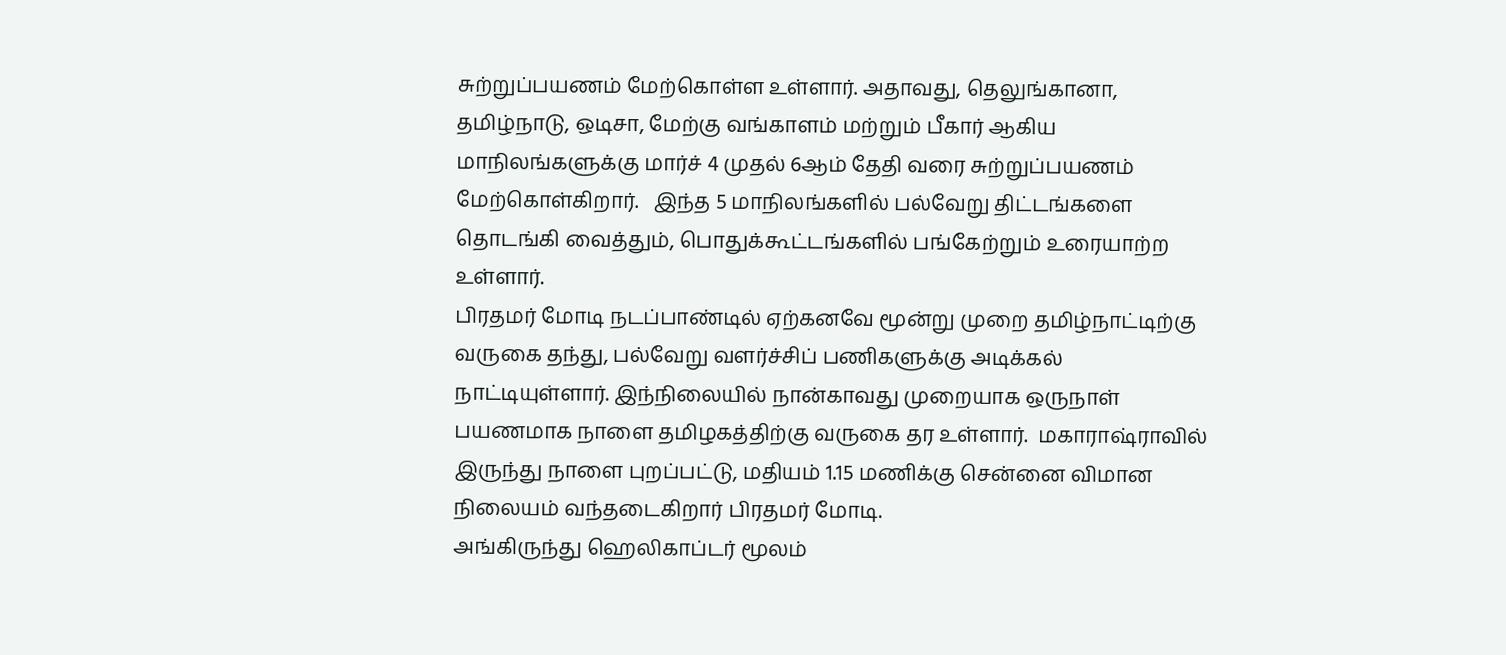சுற்றுப்பயணம் மேற்கொள்ள உள்ளார். அதாவது, தெலுங்கானா, தமிழ்நாடு, ஒடிசா, மேற்கு வங்காளம் மற்றும் பீகார் ஆகிய மாநிலங்களுக்கு மார்ச் 4 முதல் 6ஆம் தேதி வரை சுற்றுப்பயணம் மேற்கொள்கிறார்.   இந்த 5 மாநிலங்களில் பல்வேறு திட்டங்களை தொடங்கி வைத்தும், பொதுக்கூட்டங்களில் பங்கேற்றும் உரையாற்ற உள்ளார்.
பிரதமர் மோடி நடப்பாண்டில் ஏற்கனவே மூன்று முறை தமிழ்நாட்டிற்கு வருகை தந்து, பல்வேறு வளர்ச்சிப் பணிகளுக்கு அடிக்கல் நாட்டியுள்ளார். இந்நிலையில் நான்காவது முறையாக ஒருநாள் பயணமாக நாளை தமிழகத்திற்கு வருகை தர உள்ளார்.  மகாராஷ்ராவில் இருந்து நாளை புறப்பட்டு, மதியம் 1.15 மணிக்கு சென்னை விமான நிலையம் வந்தடைகிறார் பிரதமர் மோடி.
அங்கிருந்து ஹெலிகாப்டர் மூலம்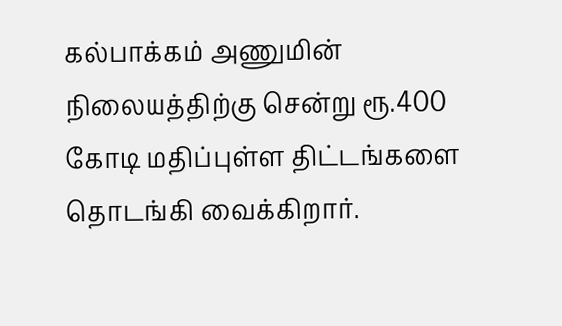கல்பாக்கம் அணுமின் நிலையத்திற்கு சென்று ரூ.400 கோடி மதிப்புள்ள திட்டங்களை தொடங்கி வைக்கிறார்.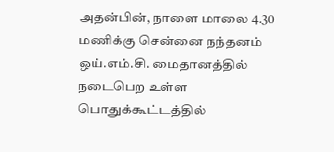அதன்பின், நாளை மாலை 4.30 மணிக்கு சென்னை நந்தனம் ஒய்.எம்.சி. மைதானத்தில்  நடைபெற உள்ள பொதுக்கூட்டத்தில்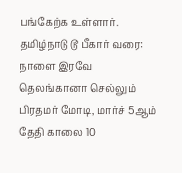பங்கேற்க உள்ளார்.
தமிழ்நாடு டூ பீகார் வரை:
நாளை இரவே தெலங்கானா செல்லும் பிரதமர் மோடி, மார்ச் 5ஆம் தேதி காலை 10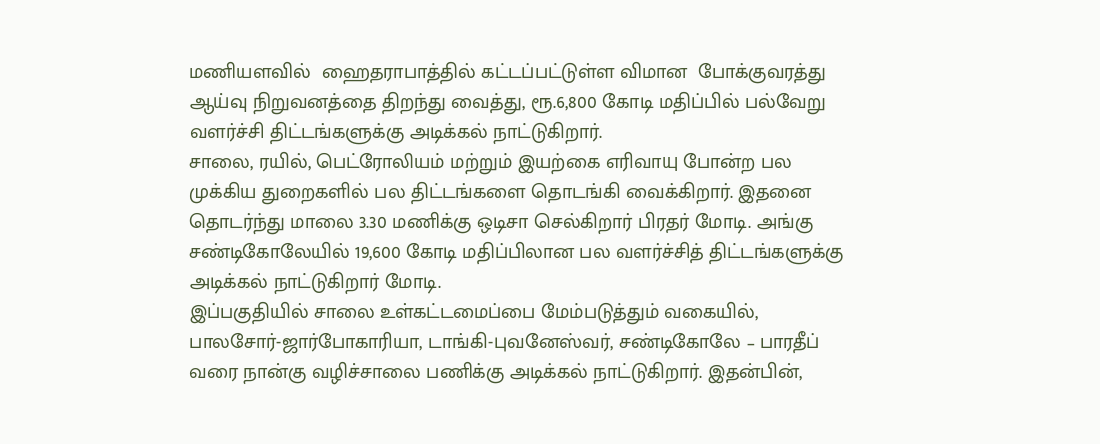மணியளவில்  ஹைதராபாத்தில் கட்டப்பட்டுள்ள விமான  போக்குவரத்து ஆய்வு நிறுவனத்தை திறந்து வைத்து, ரூ.6,800 கோடி மதிப்பில் பல்வேறு வளர்ச்சி திட்டங்களுக்கு அடிக்கல் நாட்டுகிறார்.
சாலை, ரயில், பெட்ரோலியம் மற்றும் இயற்கை எரிவாயு போன்ற பல முக்கிய துறைகளில் பல திட்டங்களை தொடங்கி வைக்கிறார். இதனை தொடர்ந்து மாலை 3.30 மணிக்கு ஒடிசா செல்கிறார் பிரதர் மோடி. அங்கு சண்டிகோலேயில் 19,600 கோடி மதிப்பிலான பல வளர்ச்சித் திட்டங்களுக்கு அடிக்கல் நாட்டுகிறார் மோடி.
இப்பகுதியில் சாலை உள்கட்டமைப்பை மேம்படுத்தும் வகையில்,  பாலசோர்-ஜார்போகாரியா, டாங்கி-புவனேஸ்வர், சண்டிகோலே – பாரதீப் வரை நான்கு வழிச்சாலை பணிக்கு அடிக்கல் நாட்டுகிறார். இதன்பின்,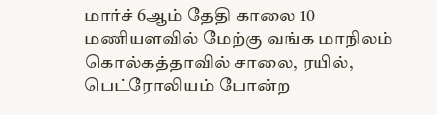மார்ச் 6ஆம் தேதி காலை 10 மணியளவில் மேற்கு வங்க மாநிலம் கொல்கத்தாவில் சாலை, ரயில், பெட்ரோலியம் போன்ற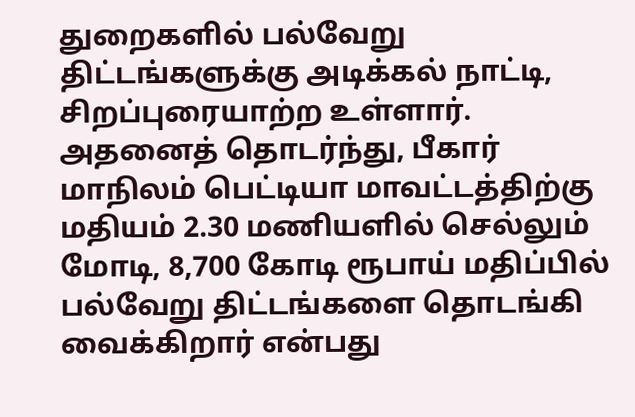துறைகளில் பல்வேறு திட்டங்களுக்கு அடிக்கல் நாட்டி, சிறப்புரையாற்ற உள்ளார்.
அதனைத் தொடர்ந்து, பீகார் மாநிலம் பெட்டியா மாவட்டத்திற்கு மதியம் 2.30 மணியளில் செல்லும் மோடி, 8,700 கோடி ரூபாய் மதிப்பில் பல்வேறு திட்டங்களை தொடங்கி வைக்கிறார் என்பது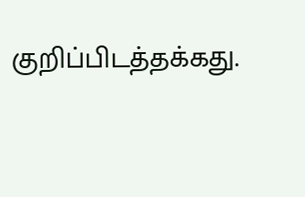குறிப்பிடத்தக்கது.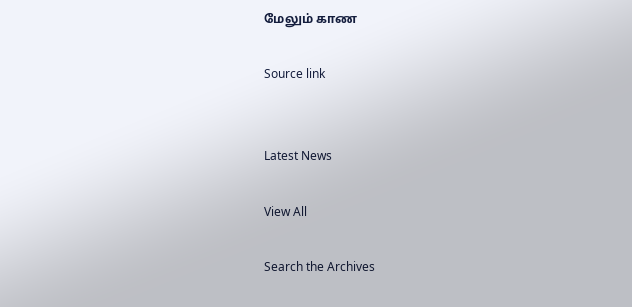மேலும் காண

Source link


Latest News

View All

Search the Archives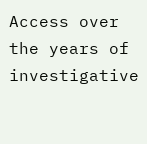Access over the years of investigative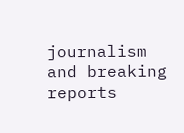journalism and breaking reports